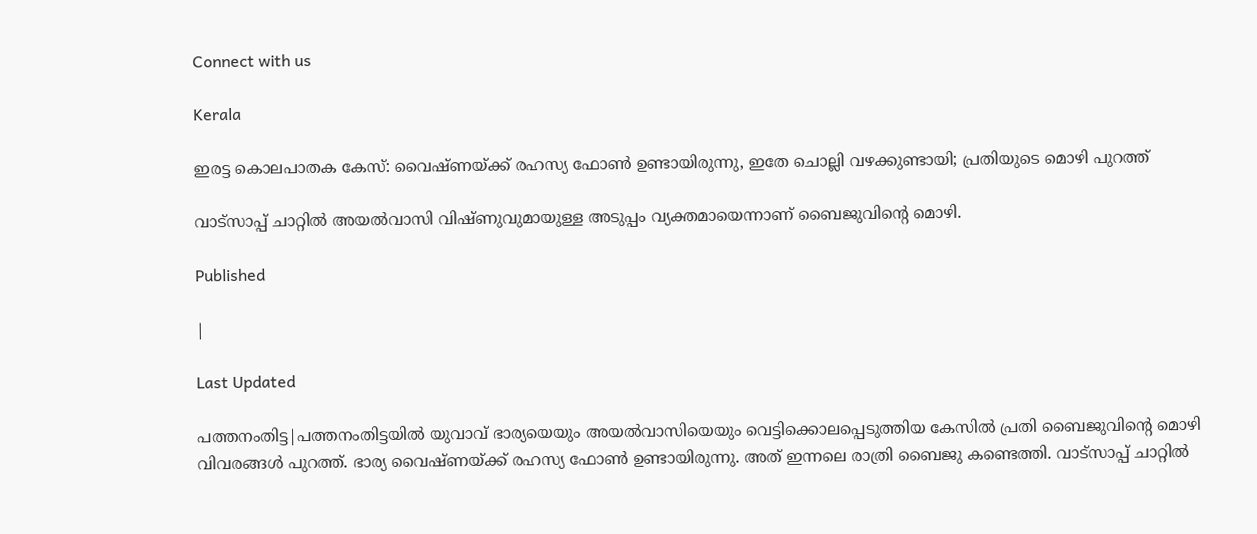Connect with us

Kerala

ഇരട്ട കൊലപാതക കേസ്: വൈഷ്ണയ്ക്ക് രഹസ്യ ഫോണ്‍ ഉണ്ടായിരുന്നു, ഇതേ ചൊല്ലി വഴക്കുണ്ടായി; പ്രതിയുടെ മൊഴി പുറത്ത്

വാട്‌സാപ്പ് ചാറ്റില്‍ അയല്‍വാസി വിഷ്ണുവുമായുള്ള അടുപ്പം വ്യക്തമായെന്നാണ് ബൈജുവിന്റെ മൊഴി.

Published

|

Last Updated

പത്തനംതിട്ട|പത്തനംതിട്ടയില്‍ യുവാവ് ഭാര്യയെയും അയല്‍വാസിയെയും വെട്ടിക്കൊലപ്പെടുത്തിയ കേസില്‍ പ്രതി ബൈജുവിന്റെ മൊഴി വിവരങ്ങള്‍ പുറത്ത്. ഭാര്യ വൈഷ്ണയ്ക്ക് രഹസ്യ ഫോണ്‍ ഉണ്ടായിരുന്നു. അത് ഇന്നലെ രാത്രി ബൈജു കണ്ടെത്തി. വാട്‌സാപ്പ് ചാറ്റില്‍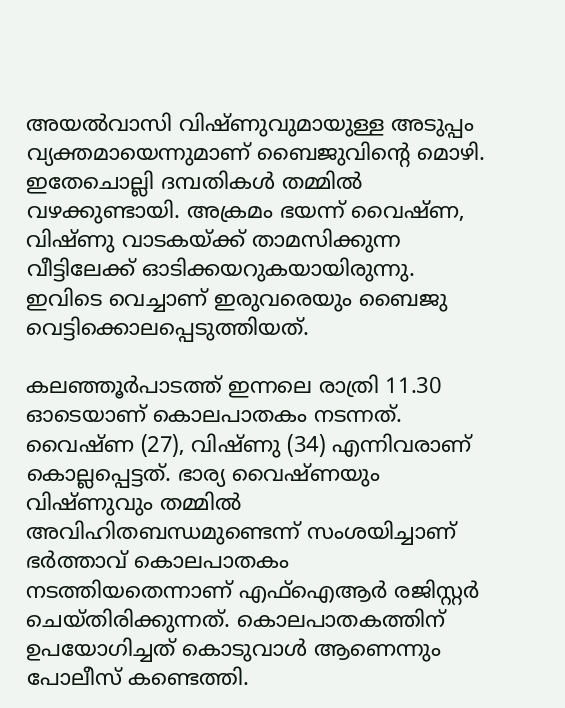അയല്‍വാസി വിഷ്ണുവുമായുള്ള അടുപ്പം വ്യക്തമായെന്നുമാണ് ബൈജുവിന്റെ മൊഴി. ഇതേചൊല്ലി ദമ്പതികള്‍ തമ്മില്‍ വഴക്കുണ്ടായി. അക്രമം ഭയന്ന് വൈഷ്ണ, വിഷ്ണു വാടകയ്ക്ക് താമസിക്കുന്ന വീട്ടിലേക്ക് ഓടിക്കയറുകയായിരുന്നു. ഇവിടെ വെച്ചാണ് ഇരുവരെയും ബൈജു വെട്ടിക്കൊലപ്പെടുത്തിയത്.

കലഞ്ഞൂര്‍പാടത്ത് ഇന്നലെ രാത്രി 11.30 ഓടെയാണ് കൊലപാതകം നടന്നത്. വൈഷ്ണ (27), വിഷ്ണു (34) എന്നിവരാണ് കൊല്ലപ്പെട്ടത്. ഭാര്യ വൈഷ്ണയും വിഷ്ണുവും തമ്മില്‍ അവിഹിതബന്ധമുണ്ടെന്ന് സംശയിച്ചാണ് ഭര്‍ത്താവ് കൊലപാതകം നടത്തിയതെന്നാണ് എഫ്‌ഐആര്‍ രജിസ്റ്റര്‍ ചെയ്തിരിക്കുന്നത്. കൊലപാതകത്തിന് ഉപയോഗിച്ചത് കൊടുവാള്‍ ആണെന്നും പോലീസ് കണ്ടെത്തി.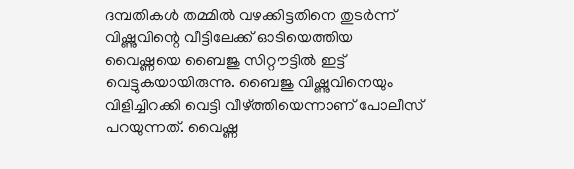ദമ്പതികള്‍ തമ്മില്‍ വഴക്കിട്ടതിനെ തുടര്‍ന്ന് വിഷ്ണുവിന്റെ വീട്ടിലേക്ക് ഓടിയെത്തിയ വൈഷ്ണയെ ബൈജു സിറ്റൗട്ടില്‍ ഇട്ട് വെട്ടുകയായിരുന്നു. ബൈജു വിഷ്ണുവിനെയും വിളിച്ചിറക്കി വെട്ടി വീഴ്ത്തിയെന്നാണ് പോലീസ് പറയുന്നത്. വൈഷ്ണ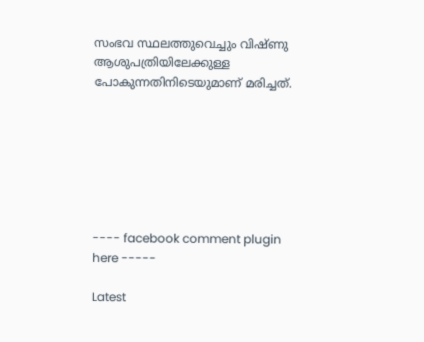സംഭവ സ്ഥലത്തുവെച്ചും വിഷ്ണു ആശുപത്രിയിലേക്കുള്ള പോകുന്നതിനിടെയുമാണ് മരിച്ചത്.







---- facebook comment plugin here -----

Latest